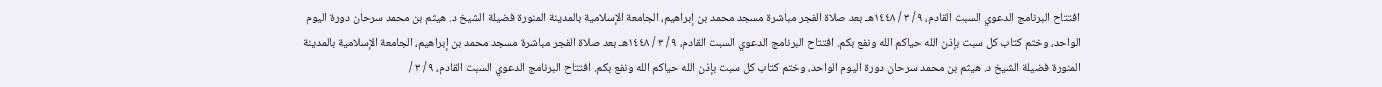افتتاح البرنامج الدعوي السبت القادم، ٩ / ٣ / ١٤٤٨هـ بعد صلاة الفجر مباشرة مسجد محمد بن إبراهيم، الجامعة الإسلامية بالمدينة المنورة فضيلة الشيخ د. هيثم بن محمد سرحان دورة اليوم الواحد، وختم كتاب كل سبت بإذن الله حياكم الله ونفع بكم. افتتاح البرنامج الدعوي السبت القادم، ٩ / ٣ / ١٤٤٨هـ بعد صلاة الفجر مباشرة مسجد محمد بن إبراهيم، الجامعة الإسلامية بالمدينة المنورة فضيلة الشيخ د. هيثم بن محمد سرحان دورة اليوم الواحد، وختم كتاب كل سبت بإذن الله حياكم الله ونفع بكم. افتتاح البرنامج الدعوي السبت القادم، ٩ / ٣ /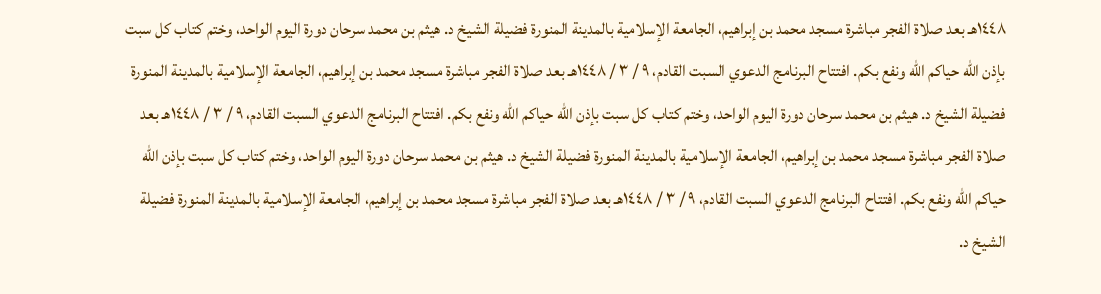١٤٤٨هـ بعد صلاة الفجر مباشرة مسجد محمد بن إبراهيم، الجامعة الإسلامية بالمدينة المنورة فضيلة الشيخ د. هيثم بن محمد سرحان دورة اليوم الواحد، وختم كتاب كل سبت بإذن الله حياكم الله ونفع بكم. افتتاح البرنامج الدعوي السبت القادم، ٩ / ٣ / ١٤٤٨هـ بعد صلاة الفجر مباشرة مسجد محمد بن إبراهيم، الجامعة الإسلامية بالمدينة المنورة فضيلة الشيخ د. هيثم بن محمد سرحان دورة اليوم الواحد، وختم كتاب كل سبت بإذن الله حياكم الله ونفع بكم. افتتاح البرنامج الدعوي السبت القادم، ٩ / ٣ / ١٤٤٨هـ بعد صلاة الفجر مباشرة مسجد محمد بن إبراهيم، الجامعة الإسلامية بالمدينة المنورة فضيلة الشيخ د. هيثم بن محمد سرحان دورة اليوم الواحد، وختم كتاب كل سبت بإذن الله حياكم الله ونفع بكم. افتتاح البرنامج الدعوي السبت القادم، ٩ / ٣ / ١٤٤٨هـ بعد صلاة الفجر مباشرة مسجد محمد بن إبراهيم، الجامعة الإسلامية بالمدينة المنورة فضيلة الشيخ د.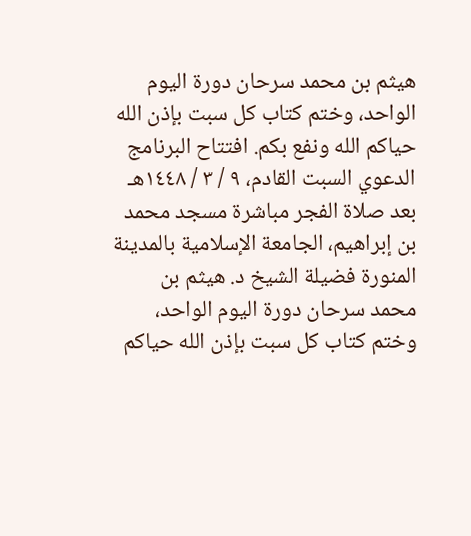هيثم بن محمد سرحان دورة اليوم الواحد، وختم كتاب كل سبت بإذن الله حياكم الله ونفع بكم. افتتاح البرنامج الدعوي السبت القادم، ٩ / ٣ / ١٤٤٨هـ بعد صلاة الفجر مباشرة مسجد محمد بن إبراهيم، الجامعة الإسلامية بالمدينة المنورة فضيلة الشيخ د. هيثم بن محمد سرحان دورة اليوم الواحد، وختم كتاب كل سبت بإذن الله حياكم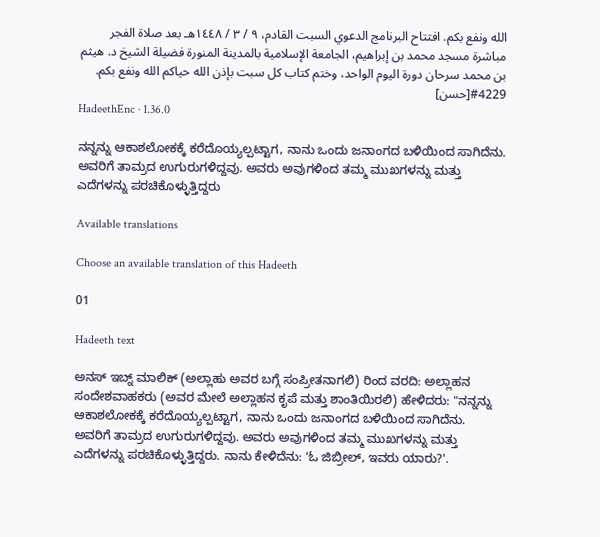الله ونفع بكم. افتتاح البرنامج الدعوي السبت القادم، ٩ / ٣ / ١٤٤٨هـ بعد صلاة الفجر مباشرة مسجد محمد بن إبراهيم، الجامعة الإسلامية بالمدينة المنورة فضيلة الشيخ د. هيثم بن محمد سرحان دورة اليوم الواحد، وختم كتاب كل سبت بإذن الله حياكم الله ونفع بكم.
#4229[حسن]
HadeethEnc · 1.36.0

ನನ್ನನ್ನು ಆಕಾಶಲೋಕಕ್ಕೆ ಕರೆದೊಯ್ಯಲ್ಪಟ್ಟಾಗ, ನಾನು ಒಂದು ಜನಾಂಗದ ಬಳಿಯಿಂದ ಸಾಗಿದೆನು. ಅವರಿಗೆ ತಾಮ್ರದ ಉಗುರುಗಳಿದ್ದವು. ಅವರು ಅವುಗಳಿಂದ ತಮ್ಮ ಮುಖಗಳನ್ನು ಮತ್ತು ಎದೆಗಳನ್ನು ಪರಚಿಕೊಳ್ಳುತ್ತಿದ್ದರು

Available translations

Choose an available translation of this Hadeeth

01

Hadeeth text

ಅನಸ್ ಇಬ್ನ್ ಮಾಲಿಕ್ (ಅಲ್ಲಾಹು ಅವರ ಬಗ್ಗೆ ಸಂಪ್ರೀತನಾಗಲಿ) ರಿಂದ ವರದಿ: ಅಲ್ಲಾಹನ ಸಂದೇಶವಾಹಕರು (ಅವರ ಮೇಲೆ ಅಲ್ಲಾಹನ ಕೃಪೆ ಮತ್ತು ಶಾಂತಿಯಿರಲಿ) ಹೇಳಿದರು: "ನನ್ನನ್ನು ಆಕಾಶಲೋಕಕ್ಕೆ ಕರೆದೊಯ್ಯಲ್ಪಟ್ಟಾಗ, ನಾನು ಒಂದು ಜನಾಂಗದ ಬಳಿಯಿಂದ ಸಾಗಿದೆನು. ಅವರಿಗೆ ತಾಮ್ರದ ಉಗುರುಗಳಿದ್ದವು. ಅವರು ಅವುಗಳಿಂದ ತಮ್ಮ ಮುಖಗಳನ್ನು ಮತ್ತು ಎದೆಗಳನ್ನು ಪರಚಿಕೊಳ್ಳುತ್ತಿದ್ದರು. ನಾನು ಕೇಳಿದೆನು: 'ಓ ಜಿಬ್ರೀಲ್, ಇವರು ಯಾರು?'.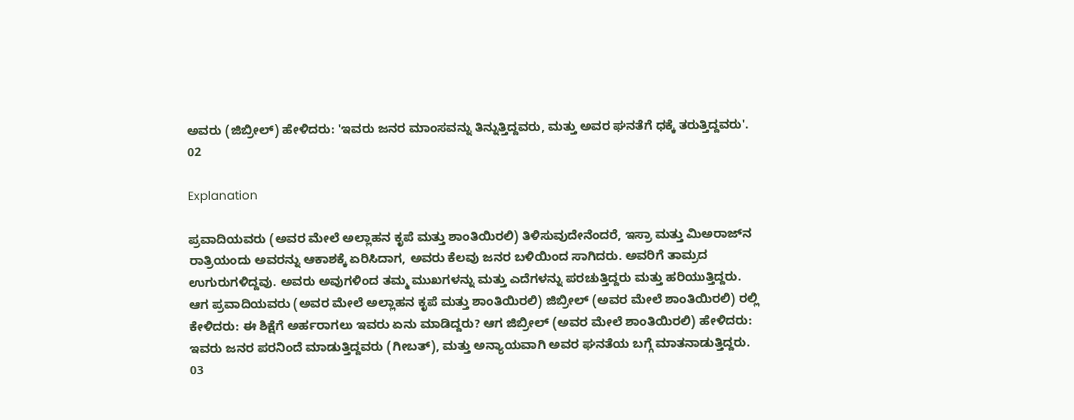ಅವರು (ಜಿಬ್ರೀಲ್) ಹೇಳಿದರು: 'ಇವರು ಜನರ ಮಾಂಸವನ್ನು ತಿನ್ನುತ್ತಿದ್ದವರು, ಮತ್ತು ಅವರ ಘನತೆಗೆ ಧಕ್ಕೆ ತರುತ್ತಿದ್ದವರು'.
02

Explanation

ಪ್ರವಾದಿಯವರು (ಅವರ ಮೇಲೆ ಅಲ್ಲಾಹನ ಕೃಪೆ ಮತ್ತು ಶಾಂತಿಯಿರಲಿ) ತಿಳಿಸುವುದೇನೆಂದರೆ, ಇಸ್ರಾ ಮತ್ತು ಮಿಅರಾಜ್‌ನ ರಾತ್ರಿಯಂದು ಅವರನ್ನು ಆಕಾಶಕ್ಕೆ ಏರಿಸಿದಾಗ, ಅವರು ಕೆಲವು ಜನರ ಬಳಿಯಿಂದ ಸಾಗಿದರು. ಅವರಿಗೆ ತಾಮ್ರದ ಉಗುರುಗಳಿದ್ದವು. ಅವರು ಅವುಗಳಿಂದ ತಮ್ಮ ಮುಖಗಳನ್ನು ಮತ್ತು ಎದೆಗಳನ್ನು ಪರಚುತ್ತಿದ್ದರು ಮತ್ತು ಹರಿಯುತ್ತಿದ್ದರು. ಆಗ ಪ್ರವಾದಿಯವರು (ಅವರ ಮೇಲೆ ಅಲ್ಲಾಹನ ಕೃಪೆ ಮತ್ತು ಶಾಂತಿಯಿರಲಿ) ಜಿಬ್ರೀಲ್ (ಅವರ ಮೇಲೆ ಶಾಂತಿಯಿರಲಿ) ರಲ್ಲಿ ಕೇಳಿದರು: ಈ ಶಿಕ್ಷೆಗೆ ಅರ್ಹರಾಗಲು ಇವರು ಏನು ಮಾಡಿದ್ದರು? ಆಗ ಜಿಬ್ರೀಲ್ (ಅವರ ಮೇಲೆ ಶಾಂತಿಯಿರಲಿ) ಹೇಳಿದರು: ಇವರು ಜನರ ಪರನಿಂದೆ ಮಾಡುತ್ತಿದ್ದವರು (ಗೀಬತ್), ಮತ್ತು ಅನ್ಯಾಯವಾಗಿ ಅವರ ಘನತೆಯ ಬಗ್ಗೆ ಮಾತನಾಡುತ್ತಿದ್ದರು.
03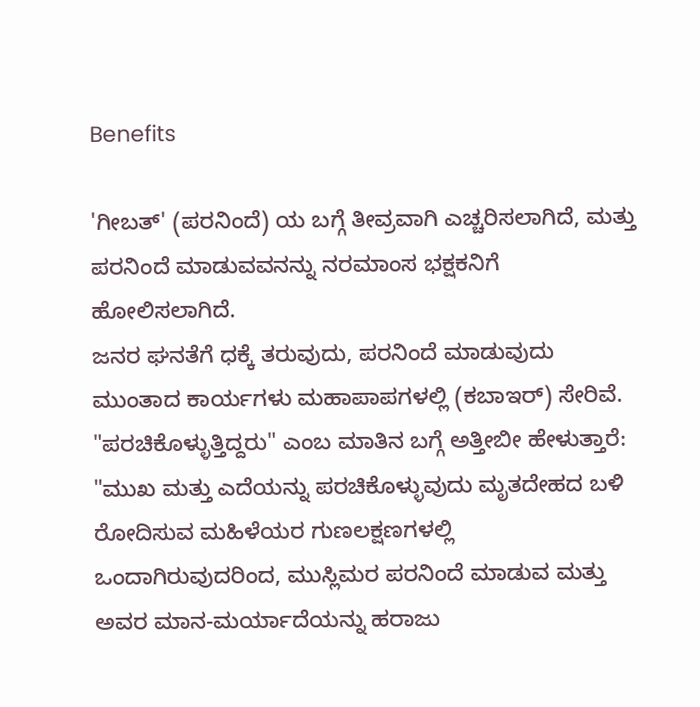Benefits

'ಗೀಬತ್' (ಪರನಿಂದೆ) ಯ ಬಗ್ಗೆ ತೀವ್ರವಾಗಿ ಎಚ್ಚರಿಸಲಾಗಿದೆ, ಮತ್ತು ಪರನಿಂದೆ ಮಾಡುವವನನ್ನು ನರಮಾಂಸ ಭಕ್ಷಕನಿಗೆ ಹೋಲಿಸಲಾಗಿದೆ.
ಜನರ ಘನತೆಗೆ ಧಕ್ಕೆ ತರುವುದು, ಪರನಿಂದೆ ಮಾಡುವುದು ಮುಂತಾದ ಕಾರ್ಯಗಳು ಮಹಾಪಾಪಗಳಲ್ಲಿ (ಕಬಾಇರ್) ಸೇರಿವೆ.
"ಪರಚಿಕೊಳ್ಳುತ್ತಿದ್ದರು" ಎಂಬ ಮಾತಿನ ಬಗ್ಗೆ ಅತ್ತೀಬೀ ಹೇಳುತ್ತಾರೆ: "ಮುಖ ಮತ್ತು ಎದೆಯನ್ನು ಪರಚಿಕೊಳ್ಳುವುದು ಮೃತದೇಹದ ಬಳಿ ರೋದಿಸುವ ಮಹಿಳೆಯರ ಗುಣಲಕ್ಷಣಗಳಲ್ಲಿ ಒಂದಾಗಿರುವುದರಿಂದ, ಮುಸ್ಲಿಮರ ಪರನಿಂದೆ ಮಾಡುವ ಮತ್ತು ಅವರ ಮಾನ-ಮರ್ಯಾದೆಯನ್ನು ಹರಾಜು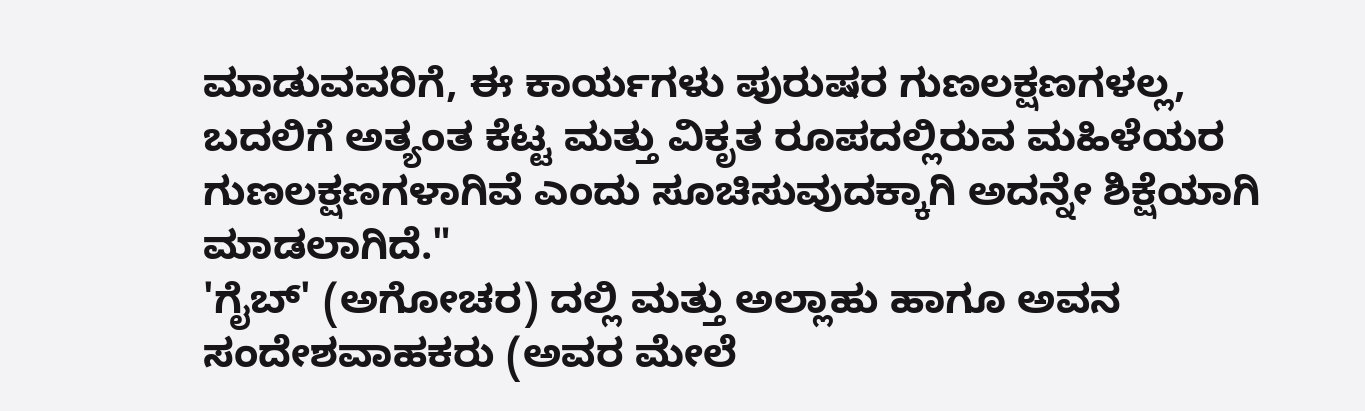ಮಾಡುವವರಿಗೆ, ಈ ಕಾರ್ಯಗಳು ಪುರುಷರ ಗುಣಲಕ್ಷಣಗಳಲ್ಲ, ಬದಲಿಗೆ ಅತ್ಯಂತ ಕೆಟ್ಟ ಮತ್ತು ವಿಕೃತ ರೂಪದಲ್ಲಿರುವ ಮಹಿಳೆಯರ ಗುಣಲಕ್ಷಣಗಳಾಗಿವೆ ಎಂದು ಸೂಚಿಸುವುದಕ್ಕಾಗಿ ಅದನ್ನೇ ಶಿಕ್ಷೆಯಾಗಿ ಮಾಡಲಾಗಿದೆ."
'ಗೈಬ್' (ಅಗೋಚರ) ದಲ್ಲಿ ಮತ್ತು ಅಲ್ಲಾಹು ಹಾಗೂ ಅವನ ಸಂದೇಶವಾಹಕರು (ಅವರ ಮೇಲೆ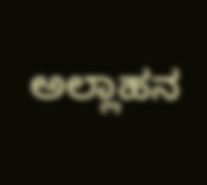ಅಲ್ಲಾಹನ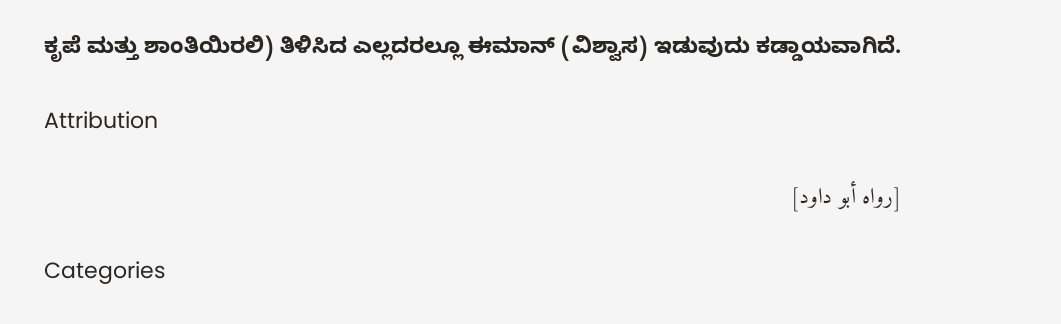ಕೃಪೆ ಮತ್ತು ಶಾಂತಿಯಿರಲಿ) ತಿಳಿಸಿದ ಎಲ್ಲದರಲ್ಲೂ ಈಮಾನ್ (ವಿಶ್ವಾಸ) ಇಡುವುದು ಕಡ್ಡಾಯವಾಗಿದೆ.

Attribution

[رواه أبو داود]

Categories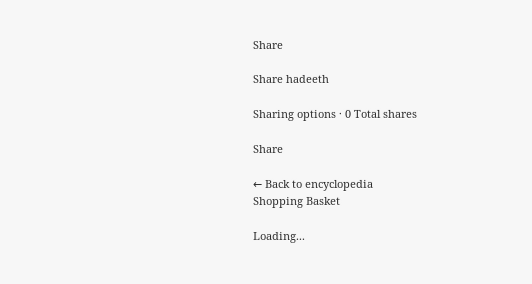Share

Share hadeeth

Sharing options · 0 Total shares

Share

← Back to encyclopedia
Shopping Basket

Loading...